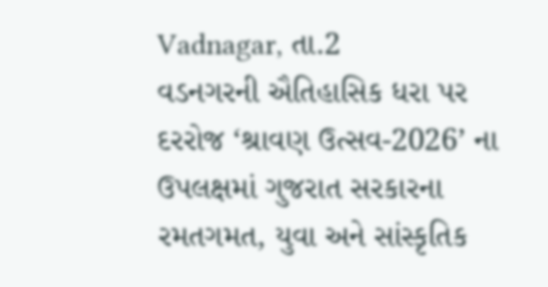Vadnagar, તા.2
વડનગરની ઐતિહાસિક ધરા પર દરરોજ ‘શ્રાવણ ઉત્સવ-2026’ ના ઉપલક્ષમાં ગુજરાત સરકારના રમતગમત, યુવા અને સાંસ્કૃતિક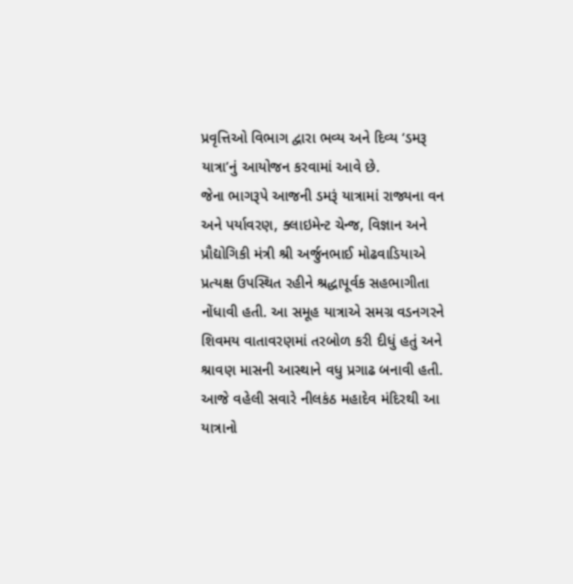પ્રવૃત્તિઓ વિભાગ દ્વારા ભવ્ય અને દિવ્ય ‘ડમરૂ યાત્રા’નું આયોજન કરવામાં આવે છે.
જેના ભાગરૂપે આજની ડમરૂં યાત્રામાં રાજ્યના વન અને પર્યાવરણ, ક્લાઇમેન્ટ ચેન્જ, વિજ્ઞાન અને પ્રૌદ્યોગિકી મંત્રી શ્રી અર્જુનભાઈ મોઢવાડિયાએ પ્રત્યક્ષ ઉપસ્થિત રહીને શ્રદ્ધાપૂર્વક સહભાગીતા નોંધાવી હતી. આ સમૂહ યાત્રાએ સમગ્ર વડનગરને શિવમય વાતાવરણમાં તરબોળ કરી દીધું હતું અને શ્રાવણ માસની આસ્થાને વધુ પ્રગાઢ બનાવી હતી.
આજે વહેલી સવારે નીલકંઠ મહાદેવ મંદિરથી આ યાત્રાનો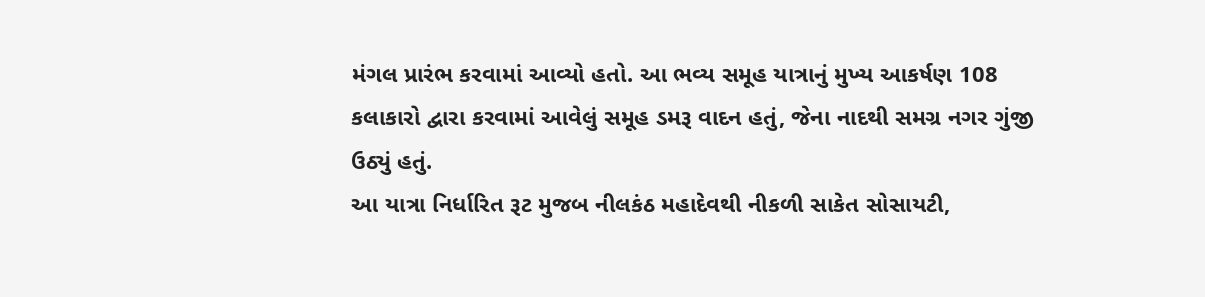મંગલ પ્રારંભ કરવામાં આવ્યો હતો. આ ભવ્ય સમૂહ યાત્રાનું મુખ્ય આકર્ષણ 108 કલાકારો દ્વારા કરવામાં આવેલું સમૂહ ડમરૂ વાદન હતું, જેના નાદથી સમગ્ર નગર ગુંજી ઉઠ્યું હતું.
આ યાત્રા નિર્ધારિત રૂટ મુજબ નીલકંઠ મહાદેવથી નીકળી સાકેત સોસાયટી,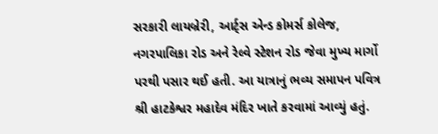સરકારી લાયબ્રેરી, આર્ટ્સ એન્ડ કોમર્સ કોલેજ, નગરપાલિકા રોડ અને રેલ્વે સ્ટેશન રોડ જેવા મુખ્ય માર્ગો પરથી પસાર થઈ હતી. આ યાત્રાનું ભવ્ય સમાપન પવિત્ર શ્રી હાટકેશ્વર મહાદેવ મંદિર ખાતે કરવામાં આવ્યું હતું.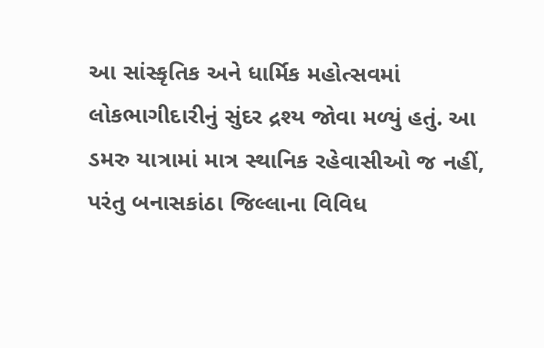આ સાંસ્કૃતિક અને ધાર્મિક મહોત્સવમાં લોકભાગીદારીનું સુંદર દ્રશ્ય જોવા મળ્યું હતું. આ ડમરુ યાત્રામાં માત્ર સ્થાનિક રહેવાસીઓ જ નહીં, પરંતુ બનાસકાંઠા જિલ્લાના વિવિધ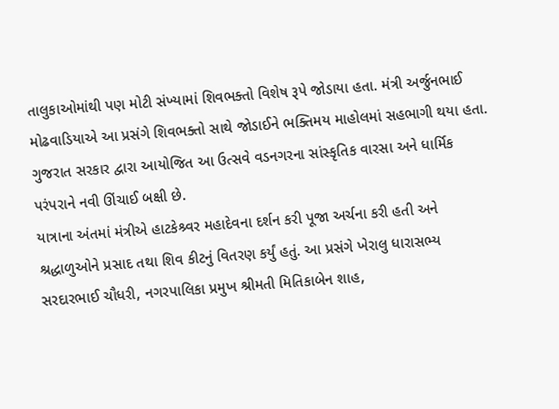તાલુકાઓમાંથી પણ મોટી સંખ્યામાં શિવભક્તો વિશેષ રૂપે જોડાયા હતા. મંત્રી અર્જુનભાઈ મોઢવાડિયાએ આ પ્રસંગે શિવભક્તો સાથે જોડાઈને ભક્તિમય માહોલમાં સહભાગી થયા હતા. ગુજરાત સરકાર દ્વારા આયોજિત આ ઉત્સવે વડનગરના સાંસ્કૃતિક વારસા અને ધાર્મિક પરંપરાને નવી ઊંચાઈ બક્ષી છે.
યાત્રાના અંતમાં મંત્રીએ હાટકેશ્ર્વર મહાદેવના દર્શન કરી પૂજા અર્ચના કરી હતી અને શ્રદ્ધાળુઓને પ્રસાદ તથા શિવ કીટનું વિતરણ કર્યું હતું. આ પ્રસંગે ખેરાલુ ધારાસભ્ય સરદારભાઈ ચૌધરી, નગરપાલિકા પ્રમુખ શ્રીમતી મિતિકાબેન શાહ,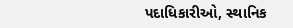પદાધિકારીઓ, સ્થાનિક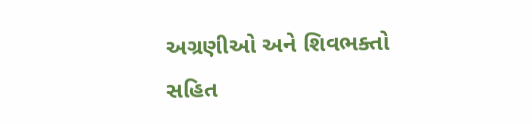અગ્રણીઓ અને શિવભક્તો સહિત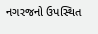નગરજનો ઉપસ્થિત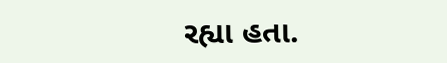રહ્યા હતા.